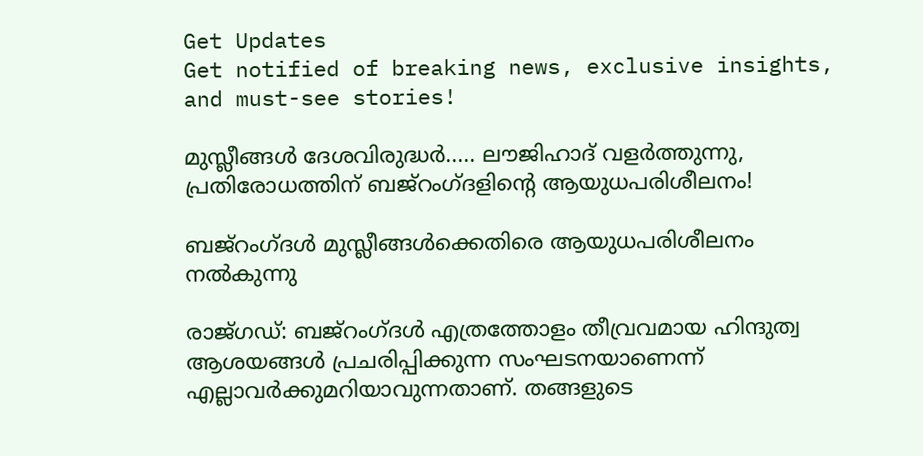Get Updates
Get notified of breaking news, exclusive insights, and must-see stories!

മുസ്ലീങ്ങള്‍ ദേശവിരുദ്ധര്‍..... ലൗജിഹാദ് വളര്‍ത്തുന്നു, പ്രതിരോധത്തിന് ബജ്‌റംഗ്ദളിന്റെ ആയുധപരിശീലനം!

ബജ്‌റംഗ്ദള്‍ മുസ്ലീങ്ങള്‍ക്കെതിരെ ആയുധപരിശീലനം നല്‍കുന്നു

രാജ്ഗഡ്: ബജ്‌റംഗ്ദള്‍ എത്രത്തോളം തീവ്രവമായ ഹിന്ദുത്വ ആശയങ്ങള്‍ പ്രചരിപ്പിക്കുന്ന സംഘടനയാണെന്ന് എല്ലാവര്‍ക്കുമറിയാവുന്നതാണ്. തങ്ങളുടെ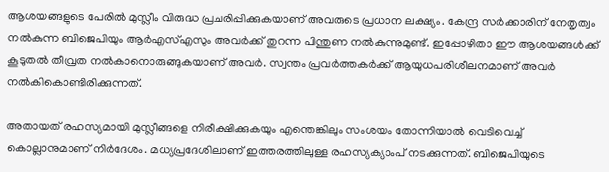ആശയങ്ങളുടെ പേരില്‍ മുസ്ലീം വിരുദ്ധ പ്രചരിപ്പിക്കുകയാണ് അവരുടെ പ്രധാന ലക്ഷ്യം. കേന്ദ്ര സര്‍ക്കാരിന് നേതൃത്വം നല്‍കുന്ന ബിജെപിയും ആര്‍എസ്എസും അവര്‍ക്ക് തുറന്ന പിന്തുണ നല്‍കുന്നുമുണ്ട്. ഇപ്പോഴിതാ ഈ ആശയങ്ങള്‍ക്ക് കൂടുതല്‍ തീവ്രത നല്‍കാനൊരുങ്ങുകയാണ് അവര്‍. സ്വന്തം പ്രവര്‍ത്തകര്‍ക്ക് ആയുധപരിശീലനമാണ് അവര്‍ നല്‍കികൊണ്ടിരിക്കുന്നത്.

അതായത് രഹസ്യമായി മുസ്ലീങ്ങളെ നിരീക്ഷിക്കുകയും എന്തെങ്കിലും സംശയം തോന്നിയാല്‍ വെടിവെച്ച് കൊല്ലാനുമാണ് നിര്‍ദേശം. മധ്യപ്രദേശിലാണ് ഇത്തരത്തിലുള്ള രഹസ്യക്യാംപ് നടക്കുന്നത്. ബിജെപിയുടെ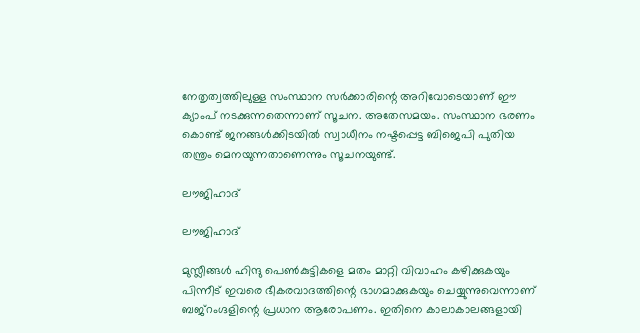നേതൃത്വത്തിലുള്ള സംസ്ഥാന സര്‍ക്കാരിന്റെ അറിവോടെയാണ് ഈ ക്യാംപ് നടക്കുന്നതെന്നാണ് സൂചന. അതേസമയം. സംസ്ഥാന ഭരണം കൊണ്ട് ജനങ്ങള്‍ക്കിടയില്‍ സ്വാധീനം നഷ്ടപ്പെട്ട ബിജെപി പുതിയ തന്ത്രം മെനയുന്നതാണെന്നും സൂചനയുണ്ട്.

ലൗജിഹാദ്

ലൗജിഹാദ്

മുസ്ലീങ്ങള്‍ ഹിന്ദു പെണ്‍കുട്ടികളെ മതം മാറ്റി വിവാഹം കഴിക്കുകയും പിന്നീട് ഇവരെ ഭീകരവാദത്തിന്റെ ഭാഗമാക്കുകയും ചെയ്യുന്നുവെന്നാണ് ബജ്‌റംഗ്ദളിന്റെ പ്രധാന ആരോപണം. ഇതിനെ കാലാകാലങ്ങളായി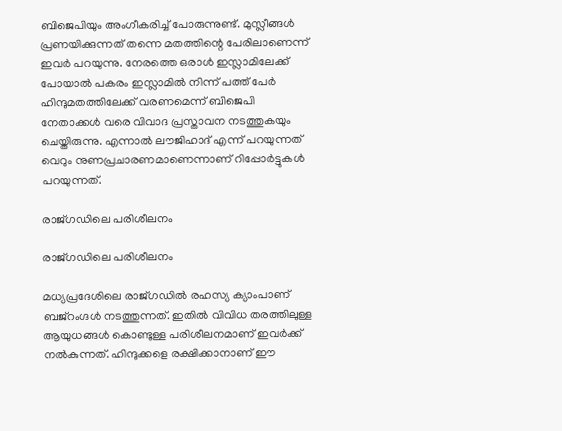ബിജെപിയും അംഗീകരിച്ച് പോരുന്നുണ്ട്. മുസ്ലീങ്ങള്‍ പ്രണയിക്കുന്നത് തന്നെ മതത്തിന്റെ പേരിലാണെന്ന് ഇവര്‍ പറയുന്നു. നേരത്തെ ഒരാള്‍ ഇസ്ലാമിലേക്ക് പോയാല്‍ പകരം ഇസ്ലാമില്‍ നിന്ന് പത്ത് പേര്‍ ഹിന്ദുമതത്തിലേക്ക് വരണമെന്ന് ബിജെപി നേതാക്കള്‍ വരെ വിവാദ പ്രസ്താവന നടത്തുകയും ചെയ്തിരുന്നു. എന്നാല്‍ ലൗജിഹാദ് എന്ന് പറയുന്നത് വെറും നുണപ്രചാരണമാണെന്നാണ് റിപ്പോര്‍ട്ടുകള്‍ പറയുന്നത്.

രാജ്ഗഡിലെ പരിശീലനം

രാജ്ഗഡിലെ പരിശീലനം

മധ്യപ്രദേശിലെ രാജ്ഗഡില്‍ രഹസ്യ ക്യാംപാണ് ബജ്‌റംഗ്ദള്‍ നടത്തുന്നത്. ഇതില്‍ വിവിധ തരത്തിലുള്ള ആയുധങ്ങള്‍ കൊണ്ടുള്ള പരിശീലനമാണ് ഇവര്‍ക്ക് നല്‍കുന്നത്. ഹിന്ദുക്കളെ രക്ഷിക്കാനാണ് ഈ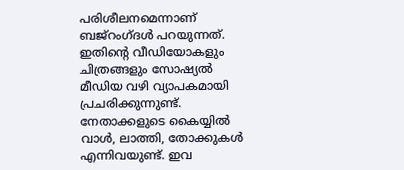പരിശീലനമെന്നാണ് ബജ്‌റംഗ്ദള്‍ പറയുന്നത്. ഇതിന്റെ വീഡിയോകളും ചിത്രങ്ങളും സോഷ്യല്‍ മീഡിയ വഴി വ്യാപകമായി പ്രചരിക്കുന്നുണ്ട്. നേതാക്കളുടെ കൈയ്യില്‍ വാള്‍, ലാത്തി, തോക്കുകള്‍ എന്നിവയുണ്ട്. ഇവ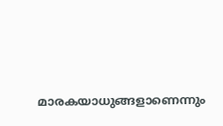മാരകയാധുങ്ങളാണെന്നും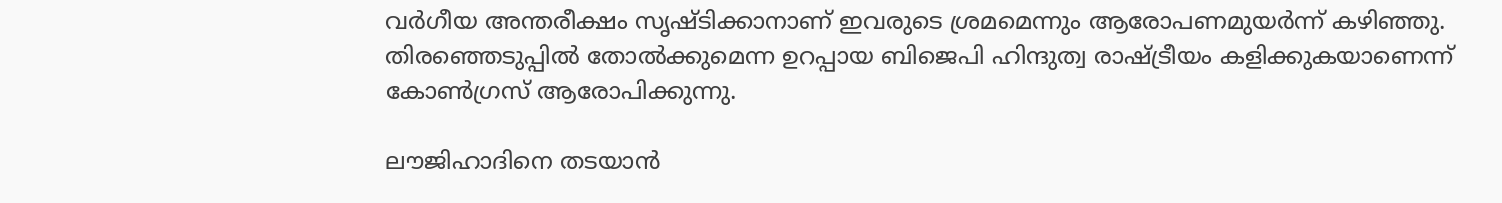വര്‍ഗീയ അന്തരീക്ഷം സൃഷ്ടിക്കാനാണ് ഇവരുടെ ശ്രമമെന്നും ആരോപണമുയര്‍ന്ന് കഴിഞ്ഞു. തിരഞ്ഞെടുപ്പില്‍ തോല്‍ക്കുമെന്ന ഉറപ്പായ ബിജെപി ഹിന്ദുത്വ രാഷ്ട്രീയം കളിക്കുകയാണെന്ന് കോണ്‍ഗ്രസ് ആരോപിക്കുന്നു.

ലൗജിഹാദിനെ തടയാന്‍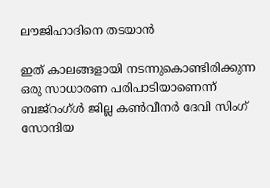ലൗജിഹാദിനെ തടയാന്‍

ഇത് കാലങ്ങളായി നടന്നുകൊണ്ടിരിക്കുന്ന ഒരു സാധാരണ പരിപാടിയാണെന്ന് ബജ്‌റംഗ്ള്‍ ജില്ല കണ്‍വീനര്‍ ദേവി സിംഗ് സോന്ദിയ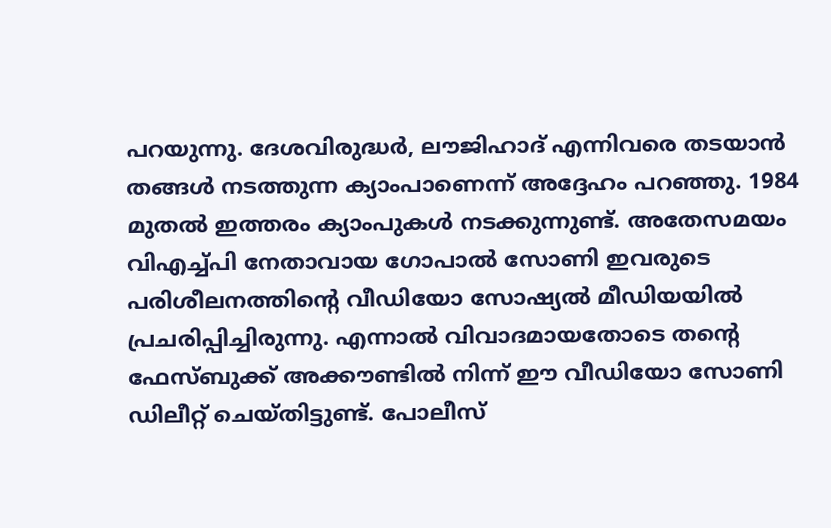പറയുന്നു. ദേശവിരുദ്ധര്‍, ലൗജിഹാദ് എന്നിവരെ തടയാന്‍ തങ്ങള്‍ നടത്തുന്ന ക്യാംപാണെന്ന് അദ്ദേഹം പറഞ്ഞു. 1984 മുതല്‍ ഇത്തരം ക്യാംപുകള്‍ നടക്കുന്നുണ്ട്. അതേസമയം വിഎച്ച്പി നേതാവായ ഗോപാല്‍ സോണി ഇവരുടെ പരിശീലനത്തിന്റെ വീഡിയോ സോഷ്യല്‍ മീഡിയയില്‍ പ്രചരിപ്പിച്ചിരുന്നു. എന്നാല്‍ വിവാദമായതോടെ തന്റെ ഫേസ്ബുക്ക് അക്കൗണ്ടില്‍ നിന്ന് ഈ വീഡിയോ സോണി ഡിലീറ്റ് ചെയ്തിട്ടുണ്ട്. പോലീസ്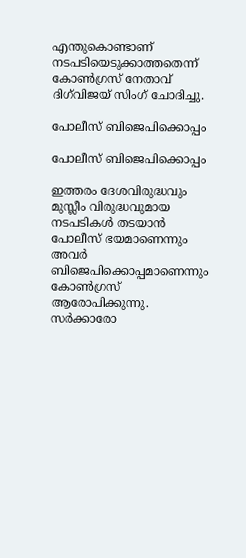എന്തുകൊണ്ടാണ് നടപടിയെടുക്കാത്തതെന്ന് കോണ്‍ഗ്രസ് നേതാവ് ദിഗ്‌വിജയ് സിംഗ് ചോദിച്ചു.

പോലീസ് ബിജെപിക്കൊപ്പം

പോലീസ് ബിജെപിക്കൊപ്പം

ഇത്തരം ദേശവിരുദ്ധവും മുസ്ലീം വിരുദ്ധവുമായ നടപടികള്‍ തടയാന്‍ പോലീസ് ഭയമാണെന്നും അവര്‍ ബിജെപിക്കൊപ്പമാണെന്നും കോണ്‍ഗ്രസ് ആരോപിക്കുന്നു. സര്‍ക്കാരോ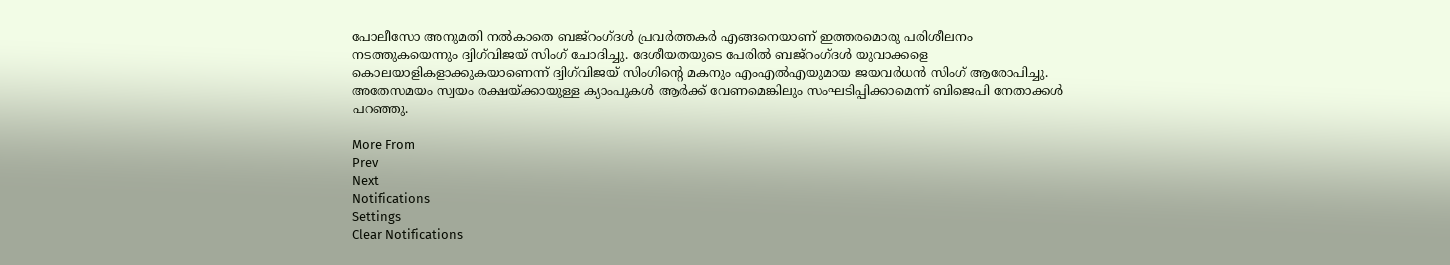പോലീസോ അനുമതി നല്‍കാതെ ബജ്‌റംഗ്ദള്‍ പ്രവര്‍ത്തകര്‍ എങ്ങനെയാണ് ഇത്തരമൊരു പരിശീലനം നടത്തുകയെന്നും ദ്വിഗ്‌വിജയ് സിംഗ് ചോദിച്ചു. ദേശീയതയുടെ പേരില്‍ ബജ്‌റംഗ്ദള്‍ യുവാക്കളെ കൊലയാളികളാക്കുകയാണെന്ന് ദ്വിഗ്‌വിജയ് സിംഗിന്റെ മകനും എംഎല്‍എയുമായ ജയവര്‍ധന്‍ സിംഗ് ആരോപിച്ചു. അതേസമയം സ്വയം രക്ഷയ്ക്കായുള്ള ക്യാംപുകള്‍ ആര്‍ക്ക് വേണമെങ്കിലും സംഘടിപ്പിക്കാമെന്ന് ബിജെപി നേതാക്കള്‍ പറഞ്ഞു.

More From
Prev
Next
Notifications
Settings
Clear Notifications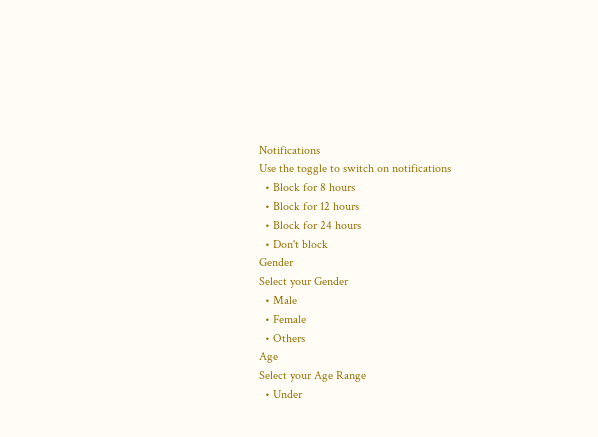Notifications
Use the toggle to switch on notifications
  • Block for 8 hours
  • Block for 12 hours
  • Block for 24 hours
  • Don't block
Gender
Select your Gender
  • Male
  • Female
  • Others
Age
Select your Age Range
  • Under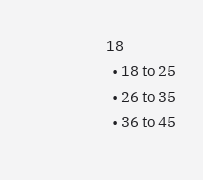18
  • 18 to 25
  • 26 to 35
  • 36 to 45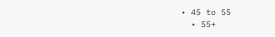• 45 to 55
  • 55+